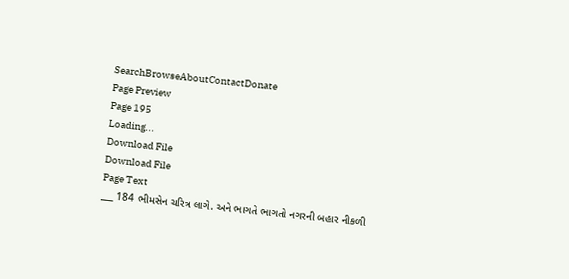SearchBrowseAboutContactDonate
Page Preview
Page 195
Loading...
Download File
Download File
Page Text
___ 184 ભીમસેન ચરિત્ર લાગે. અને ભાગતે ભાગતો નગરની બહાર નીકળી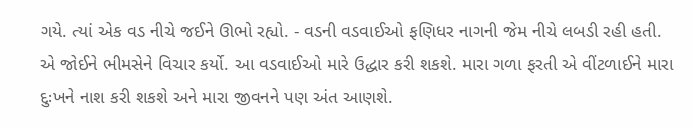ગયે. ત્યાં એક વડ નીચે જઈને ઊભો રહ્યો. - વડની વડવાઈઓ ફણિધર નાગની જેમ નીચે લબડી રહી હતી. એ જોઈને ભીમસેને વિચાર કર્યો. આ વડવાઈઓ મારે ઉદ્ધાર કરી શકશે. મારા ગળા ફરતી એ વીંટળાઈને મારા દુઃખને નાશ કરી શકશે અને મારા જીવનને પણ અંત આણશે.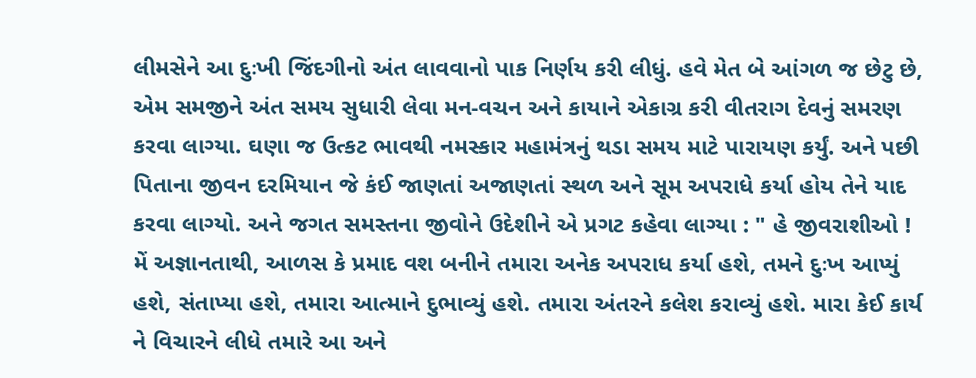લીમસેને આ દુઃખી જિંદગીનો અંત લાવવાનો પાક નિર્ણય કરી લીધું. હવે મેત બે આંગળ જ છેટુ છે, એમ સમજીને અંત સમય સુધારી લેવા મન-વચન અને કાયાને એકાગ્ર કરી વીતરાગ દેવનું સમરણ કરવા લાગ્યા. ઘણા જ ઉત્કટ ભાવથી નમસ્કાર મહામંત્રનું થડા સમય માટે પારાયણ કર્યું. અને પછી પિતાના જીવન દરમિયાન જે કંઈ જાણતાં અજાણતાં સ્થળ અને સૂમ અપરાધે કર્યા હોય તેને યાદ કરવા લાગ્યો. અને જગત સમસ્તના જીવોને ઉદેશીને એ પ્રગટ કહેવા લાગ્યા : " હે જીવરાશીઓ ! મેં અજ્ઞાનતાથી, આળસ કે પ્રમાદ વશ બનીને તમારા અનેક અપરાધ કર્યા હશે, તમને દુઃખ આપ્યું હશે, સંતાપ્યા હશે, તમારા આત્માને દુભાવ્યું હશે. તમારા અંતરને કલેશ કરાવ્યું હશે. મારા કેઈ કાર્ય ને વિચારને લીધે તમારે આ અને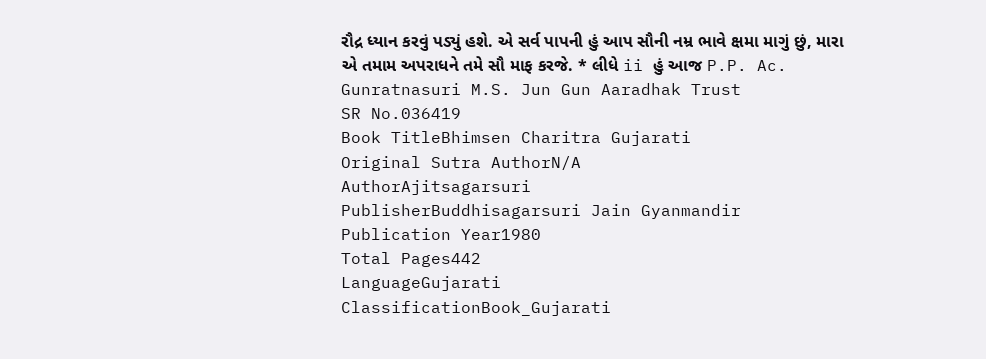રૌદ્ર ધ્યાન કરવું પડ્યું હશે. એ સર્વ પાપની હું આપ સૌની નમ્ર ભાવે ક્ષમા માગું છું, મારા એ તમામ અપરાધને તમે સૌ માફ કરજે. * લીધે ii હું આજ P.P. Ac. Gunratnasuri M.S. Jun Gun Aaradhak Trust
SR No.036419
Book TitleBhimsen Charitra Gujarati
Original Sutra AuthorN/A
AuthorAjitsagarsuri
PublisherBuddhisagarsuri Jain Gyanmandir
Publication Year1980
Total Pages442
LanguageGujarati
ClassificationBook_Gujarati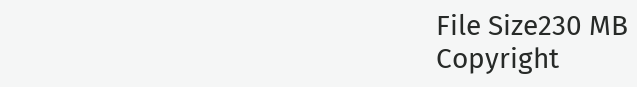File Size230 MB
Copyright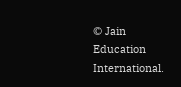© Jain Education International.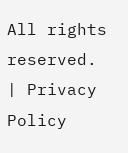All rights reserved. | Privacy Policy